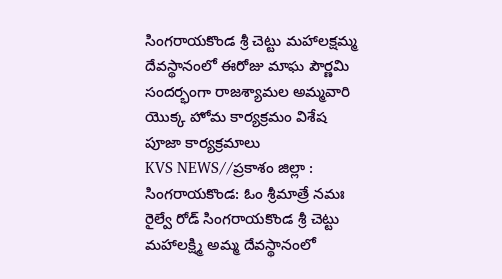సింగరాయకొండ శ్రీ చెట్టు మహాలక్షమ్మ దేవస్థానంలో ఈరోజు మాఘ పౌర్ణమి సందర్భంగా రాజశ్యామల అమ్మవారి యొక్క హోమ కార్యక్రమం విశేష పూజా కార్యక్రమాలు
KVS NEWS//ప్రకాశం జిల్లా : సింగరాయకొండ: ఓం శ్రీమాత్రే నమః రైల్వే రోడ్ సింగరాయకొండ శ్రీ చెట్టు మహాలక్ష్మి అమ్మ దేవస్థానంలో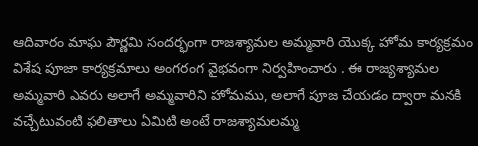ఆదివారం మాఘ పౌర్ణమి సందర్భంగా రాజశ్యామల అమ్మవారి యొక్క హోమ కార్యక్రమం విశేష పూజా కార్యక్రమాలు అంగరంగ వైభవంగా నిర్వహించారు . ఈ రాజ్యశ్యామల అమ్మవారి ఎవరు అలాగే అమ్మవారిని హోమము, అలాగే పూజ చేయడం ద్వారా మనకి వచ్చేటువంటి ఫలితాలు ఏమిటి అంటే రాజశ్యామలమ్మ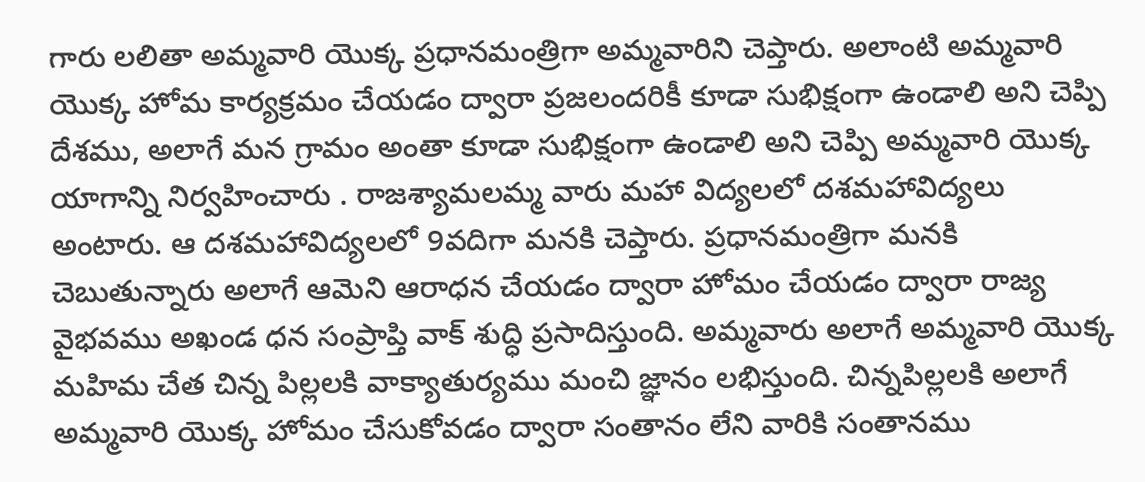గారు లలితా అమ్మవారి యొక్క ప్రధానమంత్రిగా అమ్మవారిని చెప్తారు. అలాంటి అమ్మవారి యొక్క హోమ కార్యక్రమం చేయడం ద్వారా ప్రజలందరికీ కూడా సుభిక్షంగా ఉండాలి అని చెప్పి దేశము, అలాగే మన గ్రామం అంతా కూడా సుభిక్షంగా ఉండాలి అని చెప్పి అమ్మవారి యొక్క యాగాన్ని నిర్వహించారు . రాజశ్యామలమ్మ వారు మహా విద్యలలో దశమహావిద్యలు అంటారు. ఆ దశమహావిద్యలలో 9వదిగా మనకి చెప్తారు. ప్రధానమంత్రిగా మనకి చెబుతున్నారు అలాగే ఆమెని ఆరాధన చేయడం ద్వారా హోమం చేయడం ద్వారా రాజ్య వైభవము అఖండ ధన సంప్రాప్తి వాక్ శుద్ధి ప్రసాదిస్తుంది. అమ్మవారు అలాగే అమ్మవారి యొక్క మహిమ చేత చిన్న పిల్లలకి వాక్యాతుర్యము మంచి జ్ఞానం లభిస్తుంది. చిన్నపిల్లలకి అలాగే అమ్మవారి యొక్క హోమం చేసుకోవడం ద్వారా సంతానం లేని వారికి సంతానము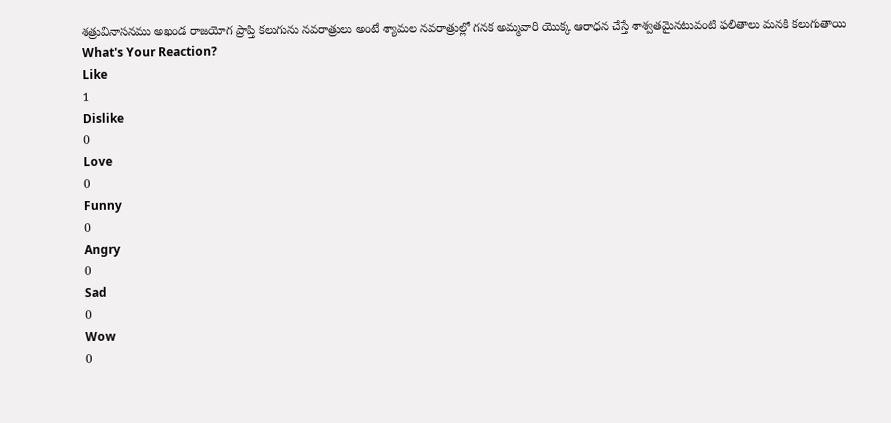శత్రువినాసనము అఖండ రాజయోగ ప్రాప్తి కలుగును నవరాత్రులు అంటే శ్యామల నవరాత్రుల్లో గనక అమ్మవారి యొక్క ఆరాధన చేస్తే శాశ్వతమైనటువంటి ఫలితాలు మనకి కలుగుతాయి
What's Your Reaction?
Like
1
Dislike
0
Love
0
Funny
0
Angry
0
Sad
0
Wow
0